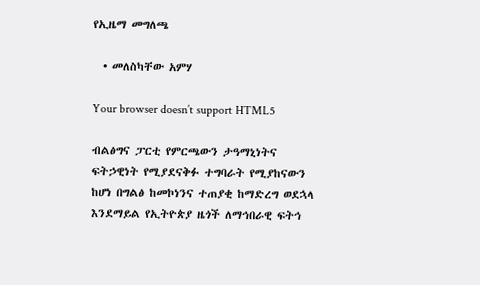የኢዜማ መግለጫ

  • መለስካቸው አምሃ

Your browser doesn’t support HTML5

ብልፅግና ፓርቲ የምርጫውን ታዓማኒነትና ፍትኃዊነት የሚያደናቅፉ ተግባራት የሚያከናውን ከሆነ በግልፅ ከመኮነንና ተጠያቂ ከማድረግ ወደኋላ እንደማይል የኢትዮጵያ ዜጎች ለማኅበራዊ ፍትኅ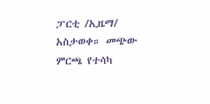ፓርቲ /ኢዜማ/ አስታወቀ። መጭው ምርጫ የተሳካ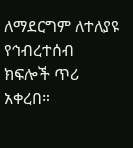ለማደርግም ለተለያዩ የኅብረተሰብ ክፍሎች ጥሪ አቀረበ።